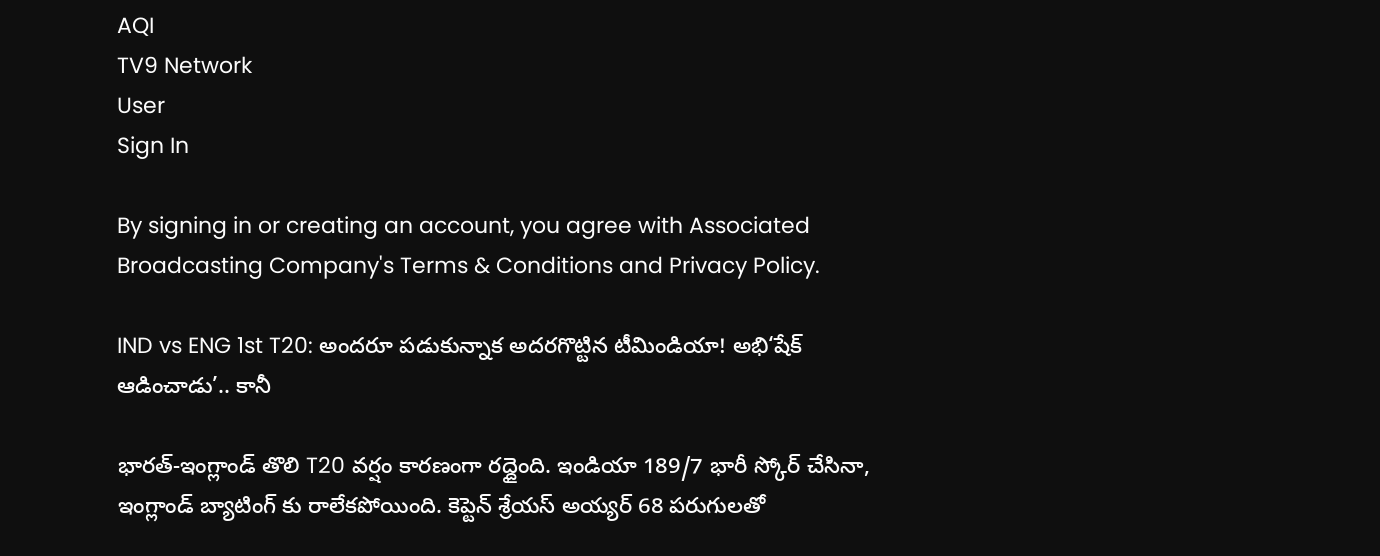AQI
TV9 Network
User
Sign In

By signing in or creating an account, you agree with Associated Broadcasting Company's Terms & Conditions and Privacy Policy.

IND vs ENG 1st T20: అందరూ పడుకున్నాక అదరగొట్టిన టీమిండియా! అభి‘షేక్‌ ఆడించాడు’.. కానీ

భారత్-ఇంగ్లాండ్ తొలి T20 వర్షం కారణంగా రద్దైంది. ఇండియా 189/7 భారీ స్కోర్ చేసినా, ఇంగ్లాండ్ బ్యాటింగ్ కు రాలేకపోయింది. కెప్టెన్ శ్రేయస్ అయ్యర్ 68 పరుగులతో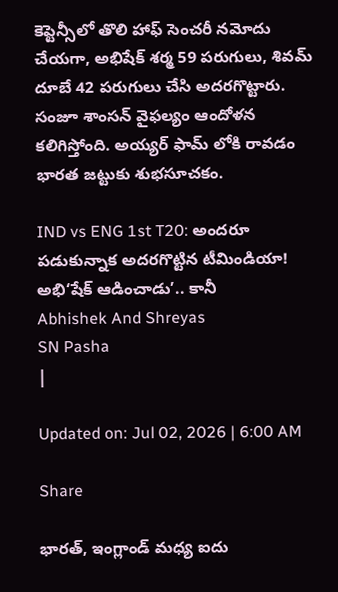కెప్టెన్సీలో తొలి హాఫ్ సెంచరీ నమోదు చేయగా, అభిషేక్ శర్మ 59 పరుగులు, శివమ్ దూబే 42 పరుగులు చేసి అదరగొట్టారు. సంజూ శాంసన్ వైఫల్యం ఆందోళన కలిగిస్తోంది. అయ్యర్ ఫామ్ లోకి రావడం భారత జట్టుకు శుభసూచకం.

IND vs ENG 1st T20: అందరూ పడుకున్నాక అదరగొట్టిన టీమిండియా! అభి‘షేక్‌ ఆడించాడు’.. కానీ
Abhishek And Shreyas
SN Pasha
|

Updated on: Jul 02, 2026 | 6:00 AM

Share

భారత్‌, ఇంగ్లాండ్‌ మధ్య ఐదు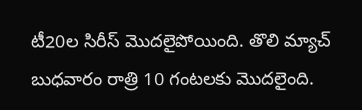టీ20ల సిరీస్‌ మొదలైపోయింది. తొలి మ్యాచ్‌ బుధవారం రాత్రి 10 గంటలకు మొదలైంది.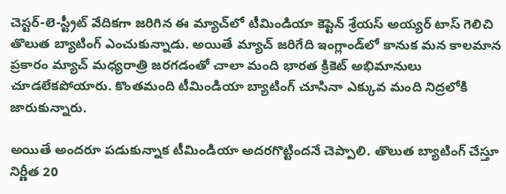చెస్టర్-లె-స్ట్రీట్‌ వేదికగా జరిగిన ఈ మ్యాచ్‌లో టీమిండియా కెప్టెన్‌ శ్రేయస్‌ అయ్యర్‌ టాస్ గెలిచి తొలుత బ్యాటింగ్‌ ఎంచుకున్నాడు. అయితే మ్యాచ్‌ జరిగేది ఇంగ్లాండ్‌లో కానుక మన కాలమాన ప్రకారం మ్యాచ్‌ మధ్యరాత్రి జరగడంతో చాలా మంది భారత క్రికెట్‌ అభిమానులు చూడలేకపోయారు. కొంతమంది టీమిండియా బ్యాటింగ్‌ చూసినా ఎక్కువ మంది నిద్రలోకి జారుకున్నారు.

అయితే అందరూ పడుకున్నాక టీమిండియా అదరగొట్టిందనే చెప్పాలి. తొలుత బ్యాటింగ్‌ చేస్తూ నిర్ణీత 20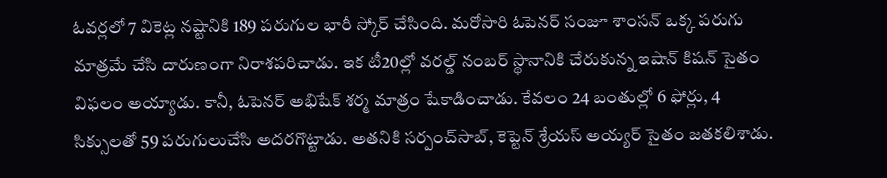ఓవర్లలో 7 వికెట్ల నష్టానికి 189 పరుగుల భారీ స్కోర్‌ చేసింది. మరోసారి ఓపెనర్‌ సంజూ శాంసన్‌ ఒక్క పరుగు మాత్రమే చేసి దారుణంగా నిరాశపరిచాడు. ఇక టీ20ల్లో వరల్డ్‌ నంబర్‌ స్థానానికి చేరుకున్న ఇషాన్‌ కిషన్‌ సైతం విఫలం అయ్యాడు. కానీ, ఓపెనర్‌ అభిషేక్‌ శర్మ మాత్రం షేకాడించాడు. కేవలం 24 బంతుల్లో 6 ఫోర్లు, 4 సిక్సులతో 59 పరుగులుచేసి అదరగొట్టాడు. అతనికి సర్పంచ్‌సాబ్‌, కెప్టెన్‌ శ్రేయస్‌ అయ్యర్‌ సైతం జతకలిశాడు.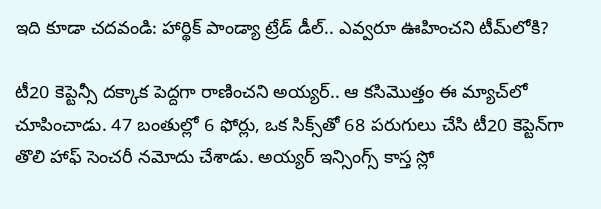ఇది కూడా చదవండి: హార్థిక్ పాండ్యా ట్రేడ్ డీల్.. ఎవ్వరూ ఊహించని టీమ్‌లోకి?

టీ20 కెప్టెన్సీ దక్కాక పెద్దగా రాణించని అయ్యర్‌.. ఆ కసిమొత్తం ఈ మ్యాచ్‌లో చూపించాడు. 47 బంతుల్లో 6 ఫోర్లు, ఒక సిక్స్‌తో 68 పరుగులు చేసి టీ20 కెప్టెన్‌గా తొలి హాఫ్‌ సెంచరీ నమోదు చేశాడు. అయ్యర్‌ ఇన్సింగ్స్‌ కాస్త స్లో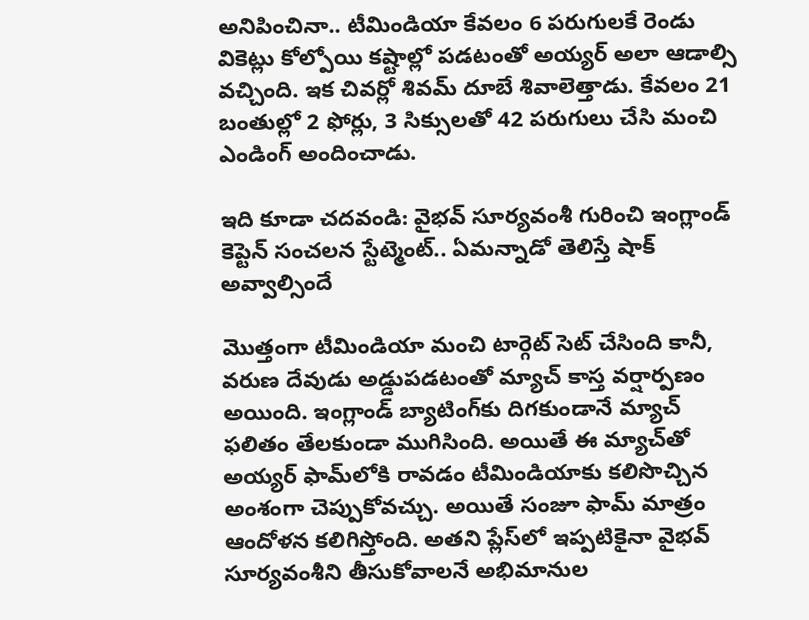అనిపించినా.. టీమిండియా కేవలం 6 పరుగులకే రెండు వికెట్లు కోల్పోయి కష్టాల్లో పడటంతో అయ్యర్‌ అలా ఆడాల్సి వచ్చింది. ఇక చివర్లో శివమ్‌ దూబే శివాలెత్తాడు. కేవలం 21 బంతుల్లో 2 ఫోర్లు, 3 సిక్సులతో 42 పరుగులు చేసి మంచి ఎండింగ్‌ అందించాడు.

ఇది కూడా చదవండి: వైభవ్ సూర్యవంశీ గురించి ఇంగ్లాండ్ కెప్టెన్ సంచలన స్టేట్మెంట్.. ఏమన్నాడో తెలిస్తే షాక్ అవ్వాల్సిందే

మొత్తంగా టీమిండియా మంచి టార్గెట్‌ సెట్‌ చేసింది కానీ, వరుణ దేవుడు అడ్డుపడటంతో మ్యాచ్‌ కాస్త వర్షార్పణం అయింది. ఇంగ్లాండ్‌ బ్యాటింగ్‌కు దిగకుండానే మ్యాచ్‌ ఫలితం తేలకుండా ముగిసింది. అయితే ఈ మ్యాచ్‌తో అయ్యర్‌ ఫామ్‌లోకి రావడం టీమిండియాకు కలిసొచ్చిన అంశంగా చెప్పుకోవచ్చు. అయితే సంజూ ఫామ్‌ మాత్రం ఆందోళన కలిగిస్తోంది. అతని ప్లేస్‌లో ఇప్పటికైనా వైభవ్‌ సూర్యవంశీని తీసుకోవాలనే అభిమానుల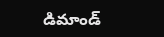డిమాండ్‌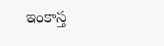ఇంకాస్త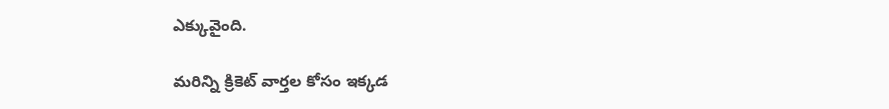ఎక్కువైంది.

మరిన్ని క్రికెట్‌ వార్తల కోసం ఇక్కడ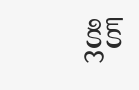క్లిక్‌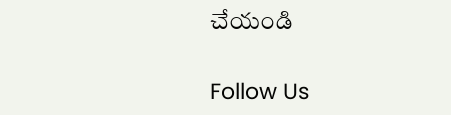చేయండి

Follow Us